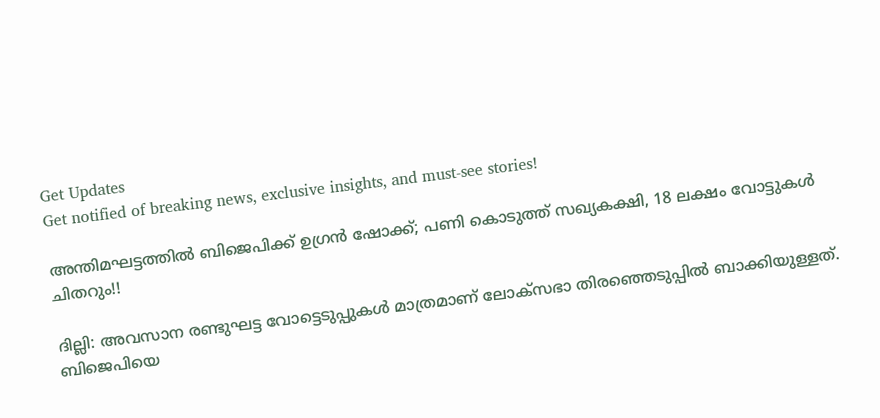Get Updates
Get notified of breaking news, exclusive insights, and must-see stories!

അന്തിമഘട്ടത്തില്‍ ബിജെപിക്ക് ഉഗ്രന്‍ ഷോക്ക്; പണി കൊടുത്ത് സഖ്യകക്ഷി, 18 ലക്ഷം വോട്ടുകള്‍ ചിതറും!!

ദില്ലി: അവസാന രണ്ടുഘട്ട വോട്ടെടുപ്പുകള്‍ മാത്രമാണ് ലോക്‌സഭാ തിരഞ്ഞെടുപ്പില്‍ ബാക്കിയുള്ളത്. ബിജെപിയെ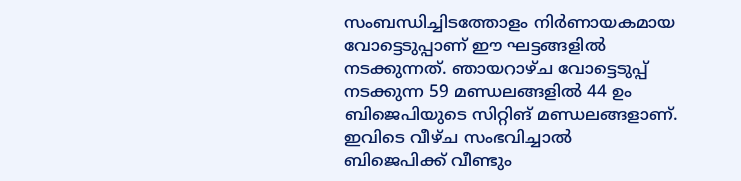സംബന്ധിച്ചിടത്തോളം നിര്‍ണായകമായ വോട്ടെടുപ്പാണ് ഈ ഘട്ടങ്ങളില്‍ നടക്കുന്നത്. ഞായറാഴ്ച വോട്ടെടുപ്പ് നടക്കുന്ന 59 മണ്ഡലങ്ങളില്‍ 44 ഉം ബിജെപിയുടെ സിറ്റിങ് മണ്ഡലങ്ങളാണ്. ഇവിടെ വീഴ്ച സംഭവിച്ചാല്‍ ബിജെപിക്ക് വീണ്ടും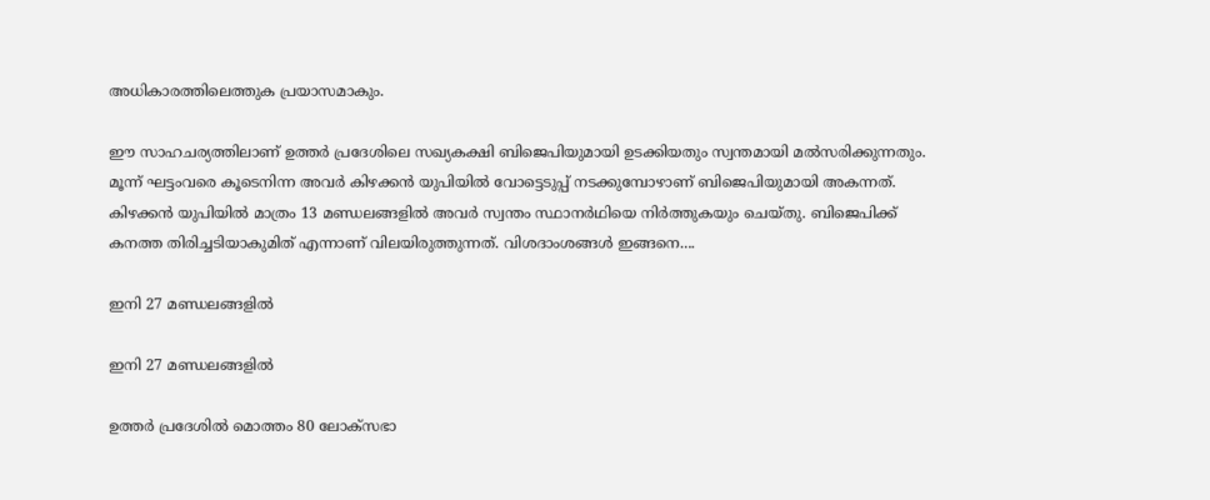അധികാരത്തിലെത്തുക പ്രയാസമാകും.

ഈ സാഹചര്യത്തിലാണ് ഉത്തര്‍ പ്രദേശിലെ സഖ്യകക്ഷി ബിജെപിയുമായി ഉടക്കിയതും സ്വന്തമായി മല്‍സരിക്കുന്നതും. മൂന്ന് ഘട്ടംവരെ കൂടെനിന്ന അവര്‍ കിഴക്കന്‍ യുപിയില്‍ വോട്ടെടുപ്പ് നടക്കുമ്പോഴാണ് ബിജെപിയുമായി അകന്നത്. കിഴക്കന്‍ യുപിയില്‍ മാത്രം 13 മണ്ഡലങ്ങളില്‍ അവര്‍ സ്വന്തം സ്ഥാനര്‍ഥിയെ നിര്‍ത്തുകയും ചെയ്തു. ബിജെപിക്ക് കനത്ത തിരിച്ചടിയാകുമിത് എന്നാണ് വിലയിരുത്തുന്നത്. വിശദാംശങ്ങള്‍ ഇങ്ങനെ....

ഇനി 27 മണ്ഡലങ്ങളില്‍

ഇനി 27 മണ്ഡലങ്ങളില്‍

ഉത്തര്‍ പ്രദേശില്‍ മൊത്തം 80 ലോക്‌സഭാ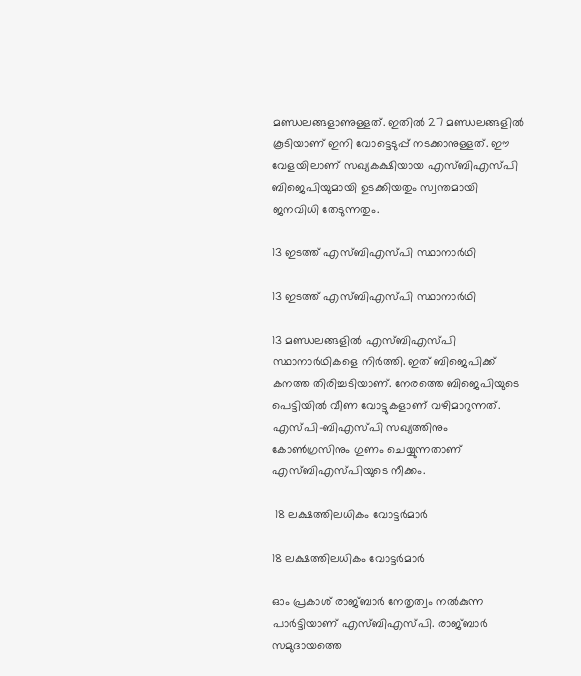മണ്ഡലങ്ങളാണുള്ളത്. ഇതില്‍ 27 മണ്ഡലങ്ങളില്‍ കൂടിയാണ് ഇനി വോട്ടെടുപ്പ് നടക്കാനുള്ളത്. ഈ വേളയിലാണ് സഖ്യകക്ഷിയായ എസ്ബിഎസ്പി ബിജെപിയുമായി ഉടക്കിയതും സ്വന്തമായി ജനവിധി തേടുന്നതും.

13 ഇടത്ത് എസ്ബിഎസ്പി സ്ഥാനാര്‍ഥി

13 ഇടത്ത് എസ്ബിഎസ്പി സ്ഥാനാര്‍ഥി

13 മണ്ഡലങ്ങളില്‍ എസ്ബിഎസ്പി സ്ഥാനാര്‍ഥികളെ നിര്‍ത്തി. ഇത് ബിജെപിക്ക് കനത്ത തിരിച്ചടിയാണ്. നേരത്തെ ബിജെപിയുടെ പെട്ടിയില്‍ വീണ വോട്ടുകളാണ് വഴിമാറുന്നത്. എസ്പി-ബിഎസ്പി സഖ്യത്തിനും കോണ്‍ഗ്രസിനും ഗുണം ചെയ്യുന്നതാണ് എസ്ബിഎസ്പിയുടെ നീക്കം.

 18 ലക്ഷത്തിലധികം വോട്ടര്‍മാര്‍

18 ലക്ഷത്തിലധികം വോട്ടര്‍മാര്‍

ഓം പ്രകാശ് രാജ്ബാര്‍ നേതൃത്വം നല്‍കുന്ന പാര്‍ട്ടിയാണ് എസ്ബിഎസ്പി. രാജ്ബാര്‍ സമുദായത്തെ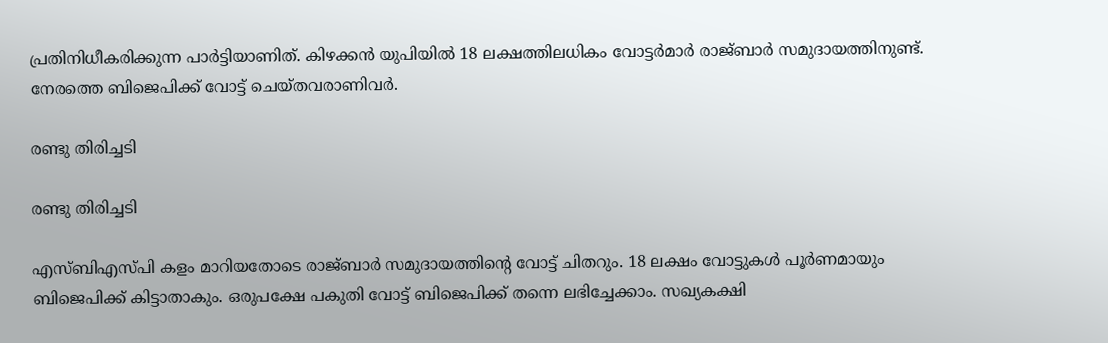പ്രതിനിധീകരിക്കുന്ന പാര്‍ട്ടിയാണിത്. കിഴക്കന്‍ യുപിയില്‍ 18 ലക്ഷത്തിലധികം വോട്ടര്‍മാര്‍ രാജ്ബാര്‍ സമുദായത്തിനുണ്ട്. നേരത്തെ ബിജെപിക്ക് വോട്ട് ചെയ്തവരാണിവര്‍.

രണ്ടു തിരിച്ചടി

രണ്ടു തിരിച്ചടി

എസ്ബിഎസ്പി കളം മാറിയതോടെ രാജ്ബാര്‍ സമുദായത്തിന്റെ വോട്ട് ചിതറും. 18 ലക്ഷം വോട്ടുകള്‍ പൂര്‍ണമായും ബിജെപിക്ക് കിട്ടാതാകും. ഒരുപക്ഷേ പകുതി വോട്ട് ബിജെപിക്ക് തന്നെ ലഭിച്ചേക്കാം. സഖ്യകക്ഷി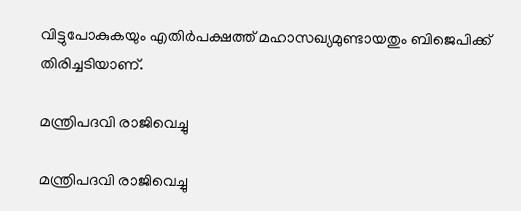വിട്ടുപോകുകയും എതിര്‍പക്ഷത്ത് മഹാസഖ്യമുണ്ടായതും ബിജെപിക്ക് തിരിച്ചടിയാണ്.

മന്ത്രിപദവി രാജിവെച്ചു

മന്ത്രിപദവി രാജിവെച്ചു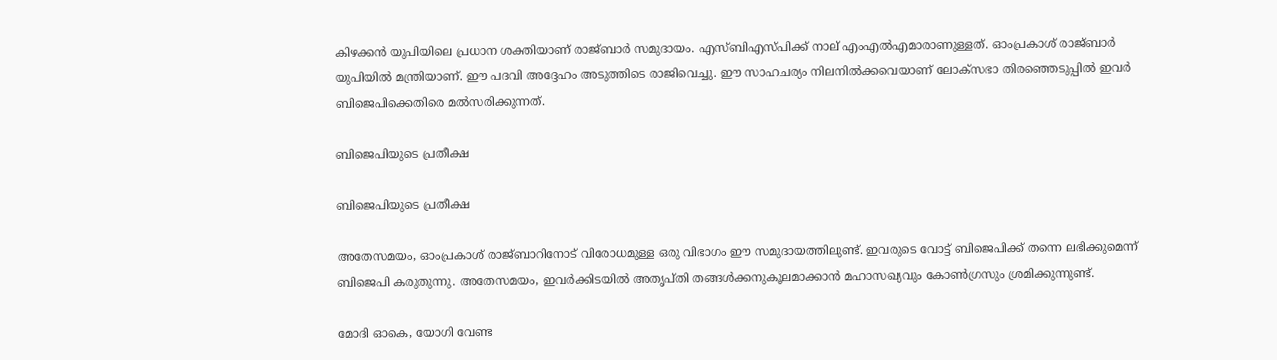കിഴക്കന്‍ യുപിയിലെ പ്രധാന ശക്തിയാണ് രാജ്ബാര്‍ സമുദായം. എസ്ബിഎസ്പിക്ക് നാല് എംഎല്‍എമാരാണുള്ളത്. ഓംപ്രകാശ് രാജ്ബാര്‍ യുപിയില്‍ മന്ത്രിയാണ്. ഈ പദവി അദ്ദേഹം അടുത്തിടെ രാജിവെച്ചു. ഈ സാഹചര്യം നിലനില്‍ക്കവെയാണ് ലോക്‌സഭാ തിരഞ്ഞെടുപ്പില്‍ ഇവര്‍ ബിജെപിക്കെതിരെ മല്‍സരിക്കുന്നത്.

ബിജെപിയുടെ പ്രതീക്ഷ

ബിജെപിയുടെ പ്രതീക്ഷ

അതേസമയം, ഓംപ്രകാശ് രാജ്ബാറിനോട് വിരോധമുള്ള ഒരു വിഭാഗം ഈ സമുദായത്തിലുണ്ട്. ഇവരുടെ വോട്ട് ബിജെപിക്ക് തന്നെ ലഭിക്കുമെന്ന് ബിജെപി കരുതുന്നു. അതേസമയം, ഇവര്‍ക്കിടയില്‍ അതൃപ്തി തങ്ങള്‍ക്കനുകൂലമാക്കാന്‍ മഹാസഖ്യവും കോണ്‍ഗ്രസും ശ്രമിക്കുന്നുണ്ട്.

മോദി ഓകെ, യോഗി വേണ്ട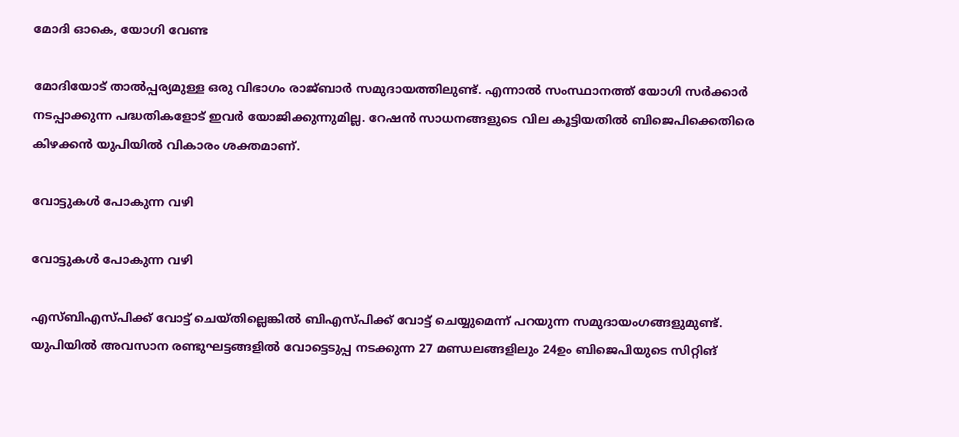മോദി ഓകെ, യോഗി വേണ്ട

മോദിയോട് താല്‍പ്പര്യമുള്ള ഒരു വിഭാഗം രാജ്ബാര്‍ സമുദായത്തിലുണ്ട്. എന്നാല്‍ സംസ്ഥാനത്ത് യോഗി സര്‍ക്കാര്‍ നടപ്പാക്കുന്ന പദ്ധതികളോട് ഇവര്‍ യോജിക്കുന്നുമില്ല. റേഷന്‍ സാധനങ്ങളുടെ വില കൂട്ടിയതില്‍ ബിജെപിക്കെതിരെ കിഴക്കന്‍ യുപിയില്‍ വികാരം ശക്തമാണ്.

വോട്ടുകള്‍ പോകുന്ന വഴി

വോട്ടുകള്‍ പോകുന്ന വഴി

എസ്ബിഎസ്പിക്ക് വോട്ട് ചെയ്തില്ലെങ്കില്‍ ബിഎസ്പിക്ക് വോട്ട് ചെയ്യുമെന്ന് പറയുന്ന സമുദായംഗങ്ങളുമുണ്ട്. യുപിയില്‍ അവസാന രണ്ടുഘട്ടങ്ങളില്‍ വോട്ടെടുപ്പ നടക്കുന്ന 27 മണ്ഡലങ്ങളിലും 24ഉം ബിജെപിയുടെ സിറ്റിങ്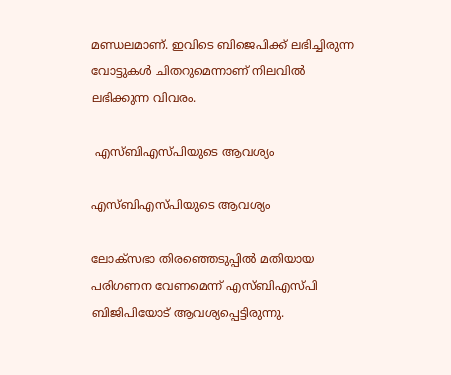മണ്ഡലമാണ്. ഇവിടെ ബിജെപിക്ക് ലഭിച്ചിരുന്ന വോട്ടുകള്‍ ചിതറുമെന്നാണ് നിലവില്‍ ലഭിക്കുന്ന വിവരം.

 എസ്ബിഎസ്പിയുടെ ആവശ്യം

എസ്ബിഎസ്പിയുടെ ആവശ്യം

ലോക്‌സഭാ തിരഞ്ഞെടുപ്പില്‍ മതിയായ പരിഗണന വേണമെന്ന് എസ്ബിഎസ്പി ബിജിപിയോട് ആവശ്യപ്പെട്ടിരുന്നു.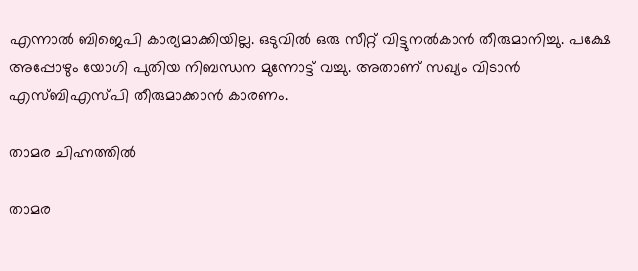എന്നാല്‍ ബിജെപി കാര്യമാക്കിയില്ല. ഒടുവില്‍ ഒരു സീറ്റ് വിട്ടുനല്‍കാന്‍ തീരുമാനിച്ചു. പക്ഷേ അപ്പോഴും യോഗി പുതിയ നിബന്ധന മുന്നോട്ട് വച്ചു. അതാണ് സഖ്യം വിടാന്‍ എസ്ബിഎസ്പി തീരുമാക്കാന്‍ കാരണം.

താമര ചിഹ്നത്തില്‍

താമര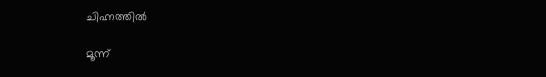ചിഹ്നത്തില്‍

മൂന്ന്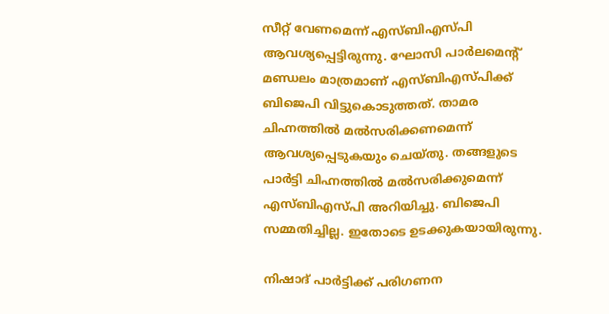സീറ്റ് വേണമെന്ന് എസ്ബിഎസ്പി ആവശ്യപ്പെട്ടിരുന്നു. ഘോസി പാര്‍ലമെന്റ് മണ്ഡലം മാത്രമാണ് എസ്ബിഎസ്പിക്ക് ബിജെപി വിട്ടുകൊടുത്തത്. താമര ചിഹ്നത്തില്‍ മല്‍സരിക്കണമെന്ന് ആവശ്യപ്പെടുകയും ചെയ്തു. തങ്ങളുടെ പാര്‍ട്ടി ചിഹ്നത്തില്‍ മല്‍സരിക്കുമെന്ന് എസ്ബിഎസ്പി അറിയിച്ചു. ബിജെപി സമ്മതിച്ചില്ല. ഇതോടെ ഉടക്കുകയായിരുന്നു.

നിഷാദ് പാര്‍ട്ടിക്ക് പരിഗണന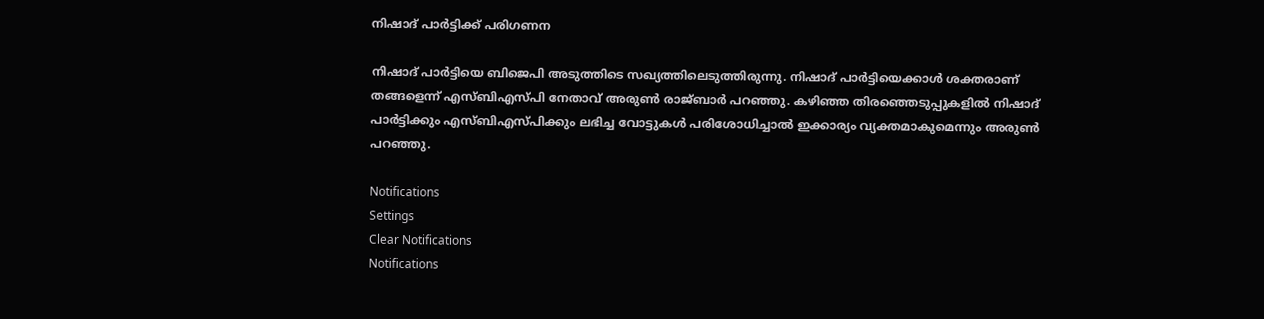നിഷാദ് പാര്‍ട്ടിക്ക് പരിഗണന

നിഷാദ് പാര്‍ട്ടിയെ ബിജെപി അടുത്തിടെ സഖ്യത്തിലെടുത്തിരുന്നു. നിഷാദ് പാര്‍ട്ടിയെക്കാള്‍ ശക്തരാണ് തങ്ങളെന്ന് എസ്ബിഎസ്പി നേതാവ് അരുണ്‍ രാജ്ബാര്‍ പറഞ്ഞു. കഴിഞ്ഞ തിരഞ്ഞെടുപ്പുകളില്‍ നിഷാദ് പാര്‍ട്ടിക്കും എസ്ബിഎസ്പിക്കും ലഭിച്ച വോട്ടുകള്‍ പരിശോധിച്ചാല്‍ ഇക്കാര്യം വ്യക്തമാകുമെന്നും അരുണ്‍ പറഞ്ഞു.

Notifications
Settings
Clear Notifications
Notifications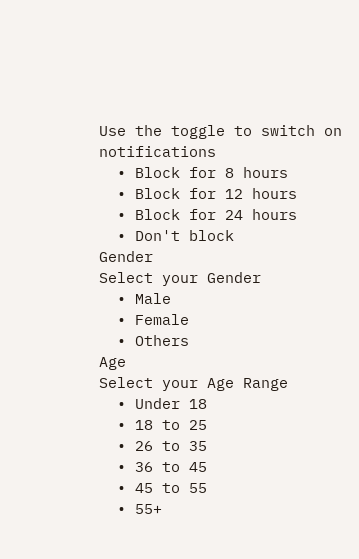Use the toggle to switch on notifications
  • Block for 8 hours
  • Block for 12 hours
  • Block for 24 hours
  • Don't block
Gender
Select your Gender
  • Male
  • Female
  • Others
Age
Select your Age Range
  • Under 18
  • 18 to 25
  • 26 to 35
  • 36 to 45
  • 45 to 55
  • 55+